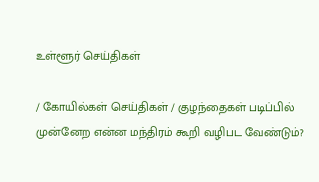உள்ளூர் செய்திகள்

/ கோயில்கள் செய்திகள் / குழந்தைகள் படிப்பில் முன்னேற என்ன மந்திரம் கூறி வழிபட வேண்டும்?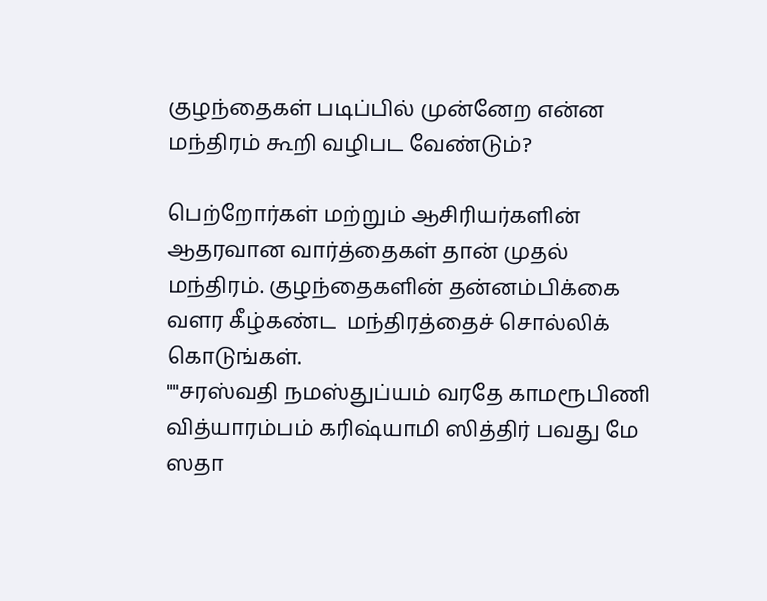குழந்தைகள் படிப்பில் முன்னேற என்ன மந்திரம் கூறி வழிபட வேண்டும்?

பெற்றோர்கள் மற்றும் ஆசிரியர்களின்  ஆதரவான வார்த்தைகள் தான் முதல் மந்திரம். குழந்தைகளின் தன்னம்பிக்கை வளர கீழ்கண்ட  மந்திரத்தைச் சொல்லிக் கொடுங்கள்.
""சரஸ்வதி நமஸ்துப்யம் வரதே காமரூபிணி
வித்யாரம்பம் கரிஷ்யாமி ஸித்திர் பவது மே ஸதா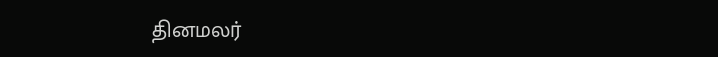தினமலர்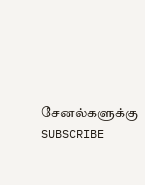சேனல்களுக்கு SUBSCRIBE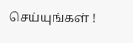செய்யுங்கள் !